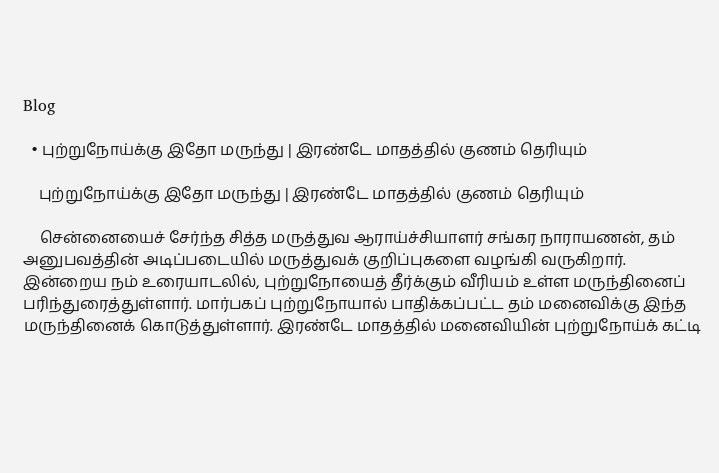Blog

  • புற்றுநோய்க்கு இதோ மருந்து | இரண்டே மாதத்தில் குணம் தெரியும்

    புற்றுநோய்க்கு இதோ மருந்து | இரண்டே மாதத்தில் குணம் தெரியும்

    சென்னையைச் சேர்ந்த சித்த மருத்துவ ஆராய்ச்சியாளர் சங்கர நாராயணன், தம் அனுபவத்தின் அடிப்படையில் மருத்துவக் குறிப்புகளை வழங்கி வருகிறார். இன்றைய நம் உரையாடலில், புற்றுநோயைத் தீர்க்கும் வீரியம் உள்ள மருந்தினைப் பரிந்துரைத்துள்ளார். மார்பகப் புற்றுநோயால் பாதிக்கப்பட்ட தம் மனைவிக்கு இந்த மருந்தினைக் கொடுத்துள்ளார். இரண்டே மாதத்தில் மனைவியின் புற்றுநோய்க் கட்டி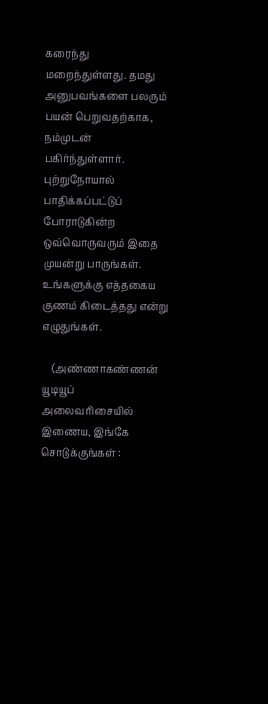கரைந்து மறைந்துள்ளது. தமது அனுபவங்களை பலரும் பயன் பெறுவதற்காக, நம்முடன் பகிர்ந்துள்ளார். புற்றுநோயால் பாதிக்கப்பட்டுப் போராடுகின்ற ஒவ்வொருவரும் இதை முயன்று பாருங்கள். உங்களுக்கு எத்தகைய குணம் கிடைத்தது என்று எழுதுங்கள்.

    (அண்ணாகண்ணன் யூடியூப் அலைவரிசையில் இணைய, இங்கே சொடுக்குங்கள் :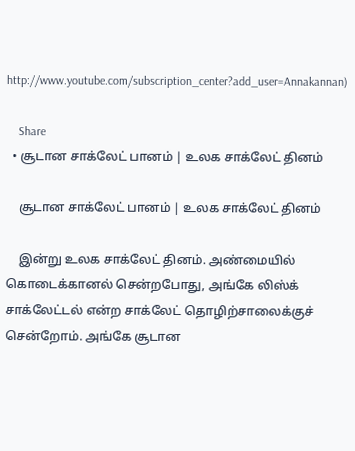http://www.youtube.com/subscription_center?add_user=Annakannan)

    Share
  • சூடான சாக்லேட் பானம் | உலக சாக்லேட் தினம்

    சூடான சாக்லேட் பானம் | உலக சாக்லேட் தினம்

    இன்று உலக சாக்லேட் தினம். அண்மையில் கொடைக்கானல் சென்றபோது, அங்கே லிஸ்க் சாக்லேட்டல் என்ற சாக்லேட் தொழிற்சாலைக்குச் சென்றோம். அங்கே சூடான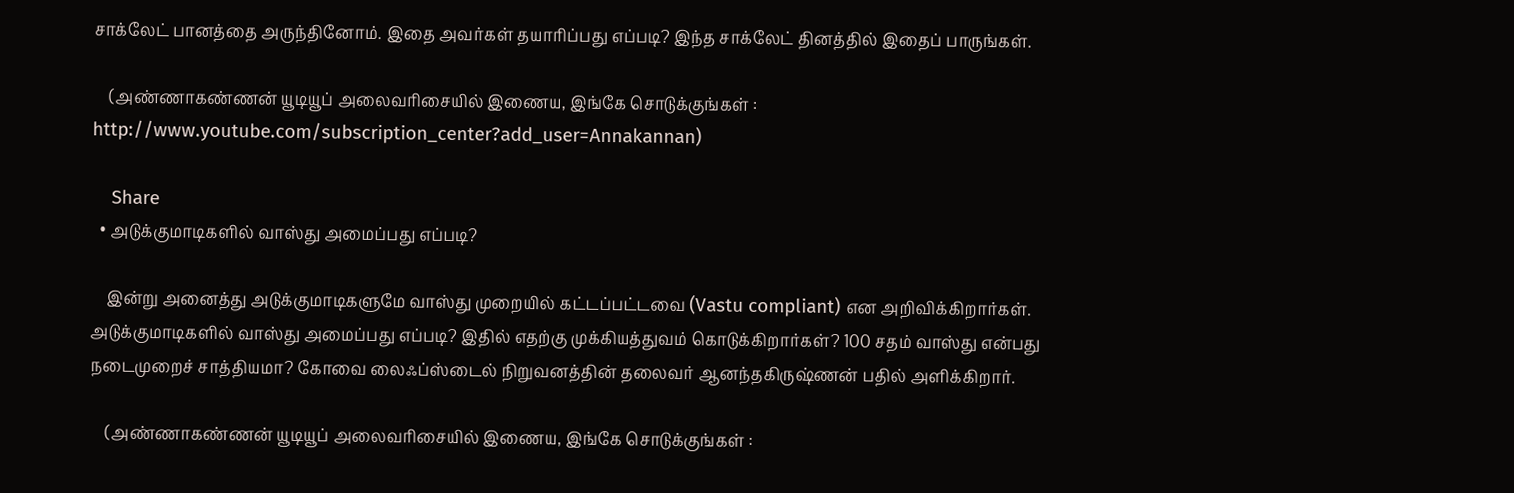சாக்லேட் பானத்தை அருந்தினோம். இதை அவர்கள் தயாரிப்பது எப்படி? இந்த சாக்லேட் தினத்தில் இதைப் பாருங்கள்.

    (அண்ணாகண்ணன் யூடியூப் அலைவரிசையில் இணைய, இங்கே சொடுக்குங்கள் : http://www.youtube.com/subscription_center?add_user=Annakannan)

    Share
  • அடுக்குமாடிகளில் வாஸ்து அமைப்பது எப்படி?

    இன்று அனைத்து அடுக்குமாடிகளுமே வாஸ்து முறையில் கட்டப்பட்டவை (Vastu compliant) என அறிவிக்கிறார்கள். அடுக்குமாடிகளில் வாஸ்து அமைப்பது எப்படி? இதில் எதற்கு முக்கியத்துவம் கொடுக்கிறார்கள்? 100 சதம் வாஸ்து என்பது நடைமுறைச் சாத்தியமா? கோவை லைஃப்ஸ்டைல் நிறுவனத்தின் தலைவர் ஆனந்தகிருஷ்ணன் பதில் அளிக்கிறார்.

    (அண்ணாகண்ணன் யூடியூப் அலைவரிசையில் இணைய, இங்கே சொடுக்குங்கள் :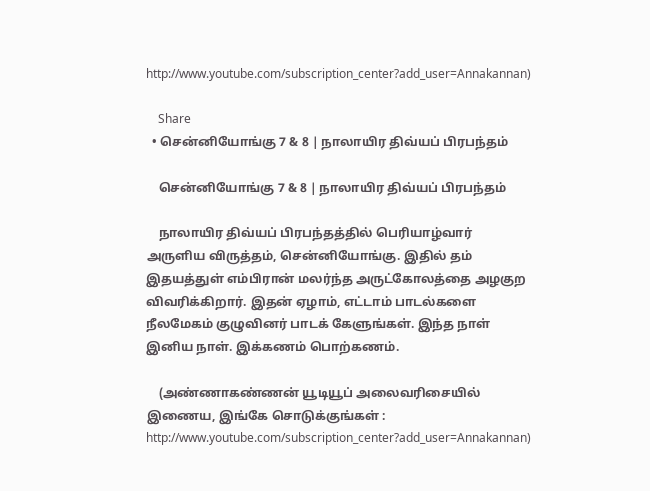http://www.youtube.com/subscription_center?add_user=Annakannan)

    Share
  • சென்னியோங்கு 7 & 8 | நாலாயிர திவ்யப் பிரபந்தம்

    சென்னியோங்கு 7 & 8 | நாலாயிர திவ்யப் பிரபந்தம்

    நாலாயிர திவ்யப் பிரபந்தத்தில் பெரியாழ்வார் அருளிய விருத்தம், சென்னியோங்கு. இதில் தம் இதயத்துள் எம்பிரான் மலர்ந்த அருட்கோலத்தை அழகுற விவரிக்கிறார். இதன் ஏழாம், எட்டாம் பாடல்களை நீலமேகம் குழுவினர் பாடக் கேளுங்கள். இந்த நாள் இனிய நாள். இக்கணம் பொற்கணம்.

    (அண்ணாகண்ணன் யூடியூப் அலைவரிசையில் இணைய, இங்கே சொடுக்குங்கள் : http://www.youtube.com/subscription_center?add_user=Annakannan)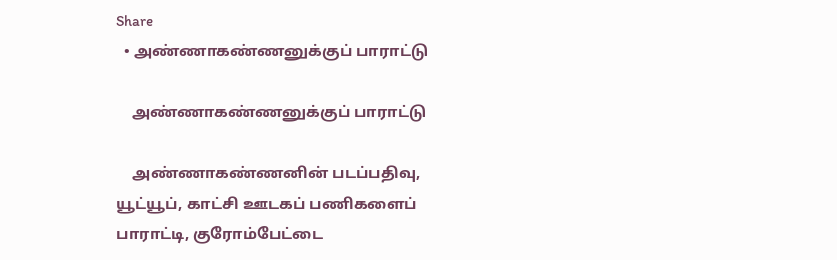Share
  • அண்ணாகண்ணனுக்குப் பாராட்டு

    அண்ணாகண்ணனுக்குப் பாராட்டு

    அண்ணாகண்ணனின் படப்பதிவு, யூட்யூப், காட்சி ஊடகப் பணிகளைப் பாராட்டி, குரோம்பேட்டை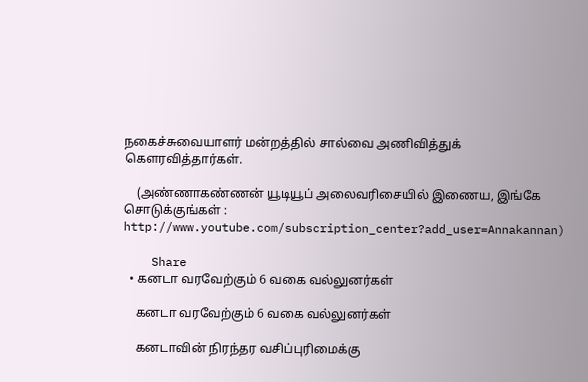நகைச்சுவையாளர் மன்றத்தில் சால்வை அணிவித்துக் கெளரவித்தார்கள்.

    (அண்ணாகண்ணன் யூடியூப் அலைவரிசையில் இணைய, இங்கே சொடுக்குங்கள் : http://www.youtube.com/subscription_center?add_user=Annakannan)

    Share
  • கனடா வரவேற்கும் 6 வகை வல்லுனர்கள்

    கனடா வரவேற்கும் 6 வகை வல்லுனர்கள்

    கனடாவின் நிரந்தர வசிப்புரிமைக்கு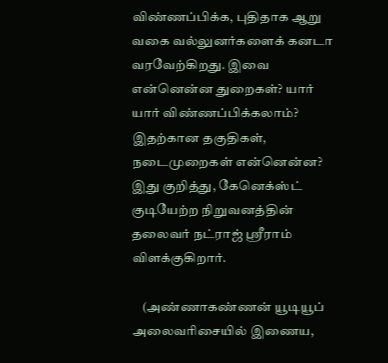விண்ணப்பிக்க, புதிதாக ஆறு வகை வல்லுனர்களைக் கனடா வரவேற்கிறது. இவை என்னென்ன துறைகள்? யார் யார் விண்ணப்பிக்கலாம்? இதற்கான தகுதிகள், நடைமுறைகள் என்னென்ன? இது குறித்து, கேனெக்ஸ்ட் குடியேற்ற நிறுவனத்தின் தலைவர் நட்ராஜ் ஸ்ரீராம் விளக்குகிறார்.

    (அண்ணாகண்ணன் யூடியூப் அலைவரிசையில் இணைய,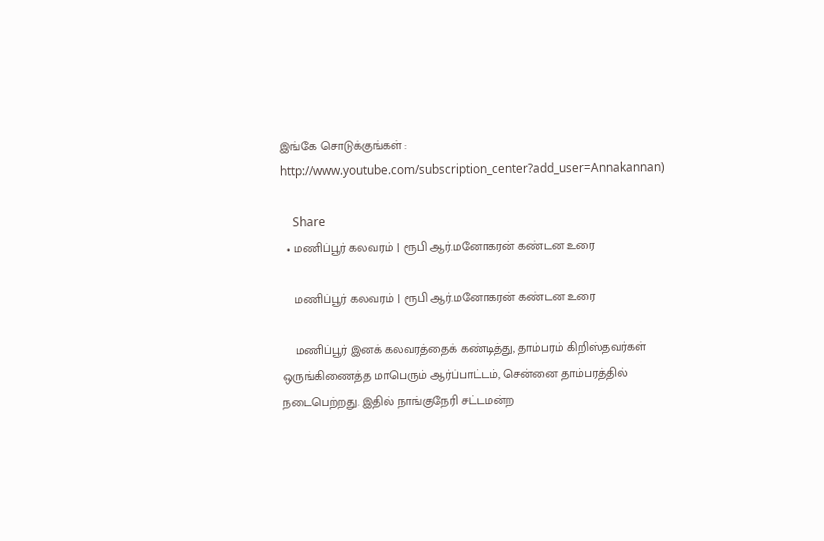இங்கே சொடுக்குங்கள் : http://www.youtube.com/subscription_center?add_user=Annakannan)

    Share
  • மணிப்பூர் கலவரம் | ரூபி ஆர்.மனோகரன் கண்டன உரை

    மணிப்பூர் கலவரம் | ரூபி ஆர்.மனோகரன் கண்டன உரை

    மணிப்பூர் இனக் கலவரத்தைக் கண்டித்து, தாம்பரம் கிறிஸ்தவர்கள் ஒருங்கிணைத்த மாபெரும் ஆர்ப்பாட்டம், சென்னை தாம்பரத்தில் நடைபெற்றது. இதில் நாங்குநேரி சட்டமன்ற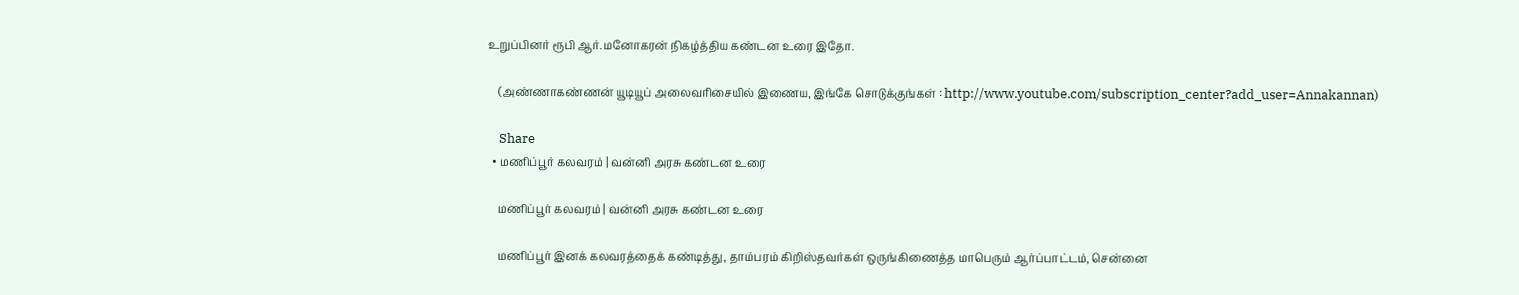உறுப்பினர் ரூபி ஆர்.மனோகரன் நிகழ்த்திய கண்டன உரை இதோ.

    (அண்ணாகண்ணன் யூடியூப் அலைவரிசையில் இணைய, இங்கே சொடுக்குங்கள் : http://www.youtube.com/subscription_center?add_user=Annakannan)

    Share
  • மணிப்பூர் கலவரம் | வன்னி அரசு கண்டன உரை

    மணிப்பூர் கலவரம் | வன்னி அரசு கண்டன உரை

    மணிப்பூர் இனக் கலவரத்தைக் கண்டித்து, தாம்பரம் கிறிஸ்தவர்கள் ஒருங்கிணைத்த மாபெரும் ஆர்ப்பாட்டம், சென்னை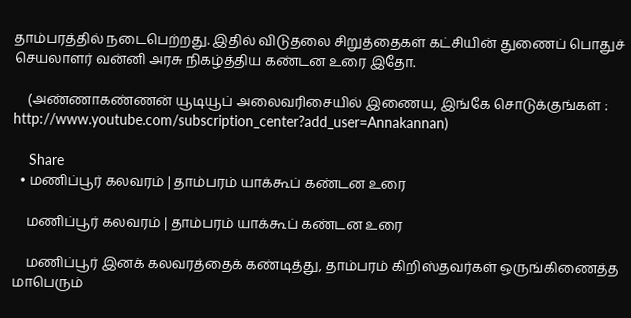தாம்பரத்தில் நடைபெற்றது. இதில் விடுதலை சிறுத்தைகள் கட்சியின் துணைப் பொதுச் செயலாளர் வன்னி அரசு நிகழ்த்திய கண்டன உரை இதோ.

    (அண்ணாகண்ணன் யூடியூப் அலைவரிசையில் இணைய, இங்கே சொடுக்குங்கள் : http://www.youtube.com/subscription_center?add_user=Annakannan)

    Share
  • மணிப்பூர் கலவரம் | தாம்பரம் யாக்கூப் கண்டன உரை

    மணிப்பூர் கலவரம் | தாம்பரம் யாக்கூப் கண்டன உரை

    மணிப்பூர் இனக் கலவரத்தைக் கண்டித்து, தாம்பரம் கிறிஸ்தவர்கள் ஒருங்கிணைத்த மாபெரும்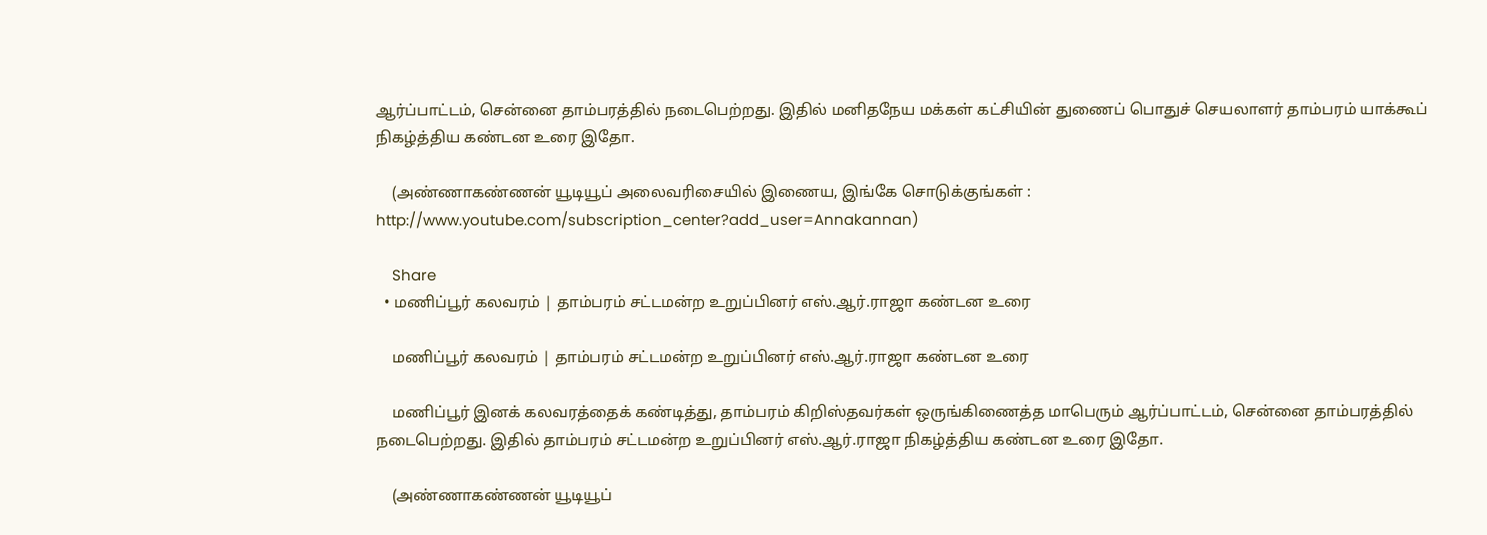ஆர்ப்பாட்டம், சென்னை தாம்பரத்தில் நடைபெற்றது. இதில் மனிதநேய மக்கள் கட்சியின் துணைப் பொதுச் செயலாளர் தாம்பரம் யாக்கூப் நிகழ்த்திய கண்டன உரை இதோ.

    (அண்ணாகண்ணன் யூடியூப் அலைவரிசையில் இணைய, இங்கே சொடுக்குங்கள் : http://www.youtube.com/subscription_center?add_user=Annakannan)

    Share
  • மணிப்பூர் கலவரம் | தாம்பரம் சட்டமன்ற உறுப்பினர் எஸ்.ஆர்.ராஜா கண்டன உரை

    மணிப்பூர் கலவரம் | தாம்பரம் சட்டமன்ற உறுப்பினர் எஸ்.ஆர்.ராஜா கண்டன உரை

    மணிப்பூர் இனக் கலவரத்தைக் கண்டித்து, தாம்பரம் கிறிஸ்தவர்கள் ஒருங்கிணைத்த மாபெரும் ஆர்ப்பாட்டம், சென்னை தாம்பரத்தில் நடைபெற்றது. இதில் தாம்பரம் சட்டமன்ற உறுப்பினர் எஸ்.ஆர்.ராஜா நிகழ்த்திய கண்டன உரை இதோ.

    (அண்ணாகண்ணன் யூடியூப்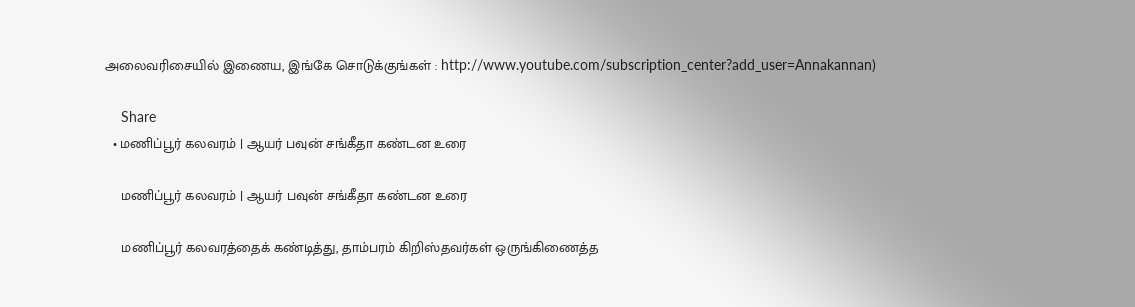அலைவரிசையில் இணைய, இங்கே சொடுக்குங்கள் : http://www.youtube.com/subscription_center?add_user=Annakannan)

    Share
  • மணிப்பூர் கலவரம் | ஆயர் பவுன் சங்கீதா கண்டன உரை

    மணிப்பூர் கலவரம் | ஆயர் பவுன் சங்கீதா கண்டன உரை

    மணிப்பூர் கலவரத்தைக் கண்டித்து, தாம்பரம் கிறிஸ்தவர்கள் ஒருங்கிணைத்த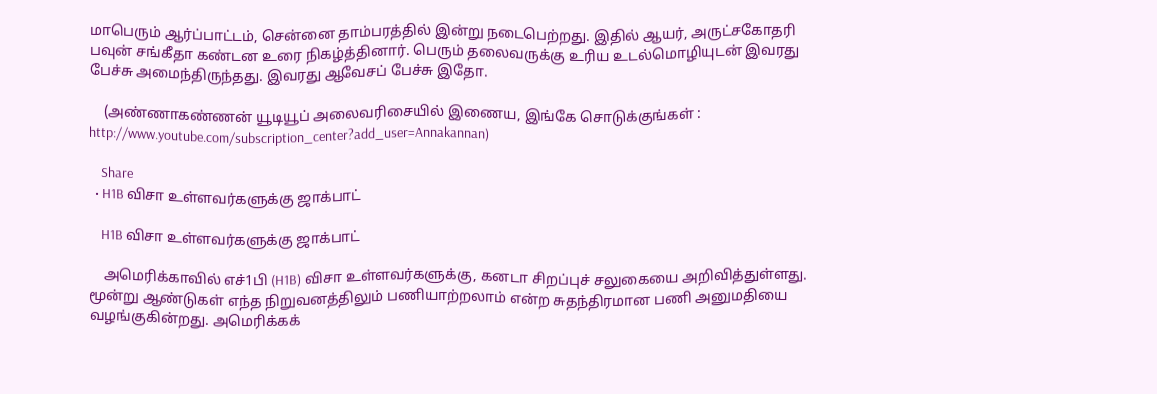மாபெரும் ஆர்ப்பாட்டம், சென்னை தாம்பரத்தில் இன்று நடைபெற்றது. இதில் ஆயர், அருட்சகோதரி பவுன் சங்கீதா கண்டன உரை நிகழ்த்தினார். பெரும் தலைவருக்கு உரிய உடல்மொழியுடன் இவரது பேச்சு அமைந்திருந்தது. இவரது ஆவேசப் பேச்சு இதோ.

    (அண்ணாகண்ணன் யூடியூப் அலைவரிசையில் இணைய, இங்கே சொடுக்குங்கள் : http://www.youtube.com/subscription_center?add_user=Annakannan)

    Share
  • H1B விசா உள்ளவர்களுக்கு ஜாக்பாட்

    H1B விசா உள்ளவர்களுக்கு ஜாக்பாட்

    அமெரிக்காவில் எச்1பி (H1B) விசா உள்ளவர்களுக்கு, கனடா சிறப்புச் சலுகையை அறிவித்துள்ளது. மூன்று ஆண்டுகள் எந்த நிறுவனத்திலும் பணியாற்றலாம் என்ற சுதந்திரமான பணி அனுமதியை வழங்குகின்றது. அமெரிக்கக்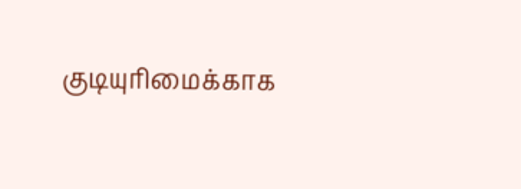குடியுரிமைக்காக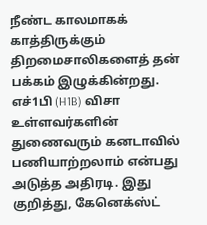நீண்ட காலமாகக் காத்திருக்கும் திறமைசாலிகளைத் தன் பக்கம் இழுக்கின்றது. எச்1பி (H1B) விசா உள்ளவர்களின் துணைவரும் கனடாவில் பணியாற்றலாம் என்பது அடுத்த அதிரடி. இது குறித்து, கேனெக்ஸ்ட்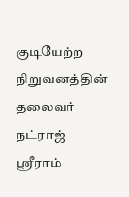குடியேற்ற நிறுவனத்தின் தலைவர் நட்ராஜ் ஸ்ரீராம்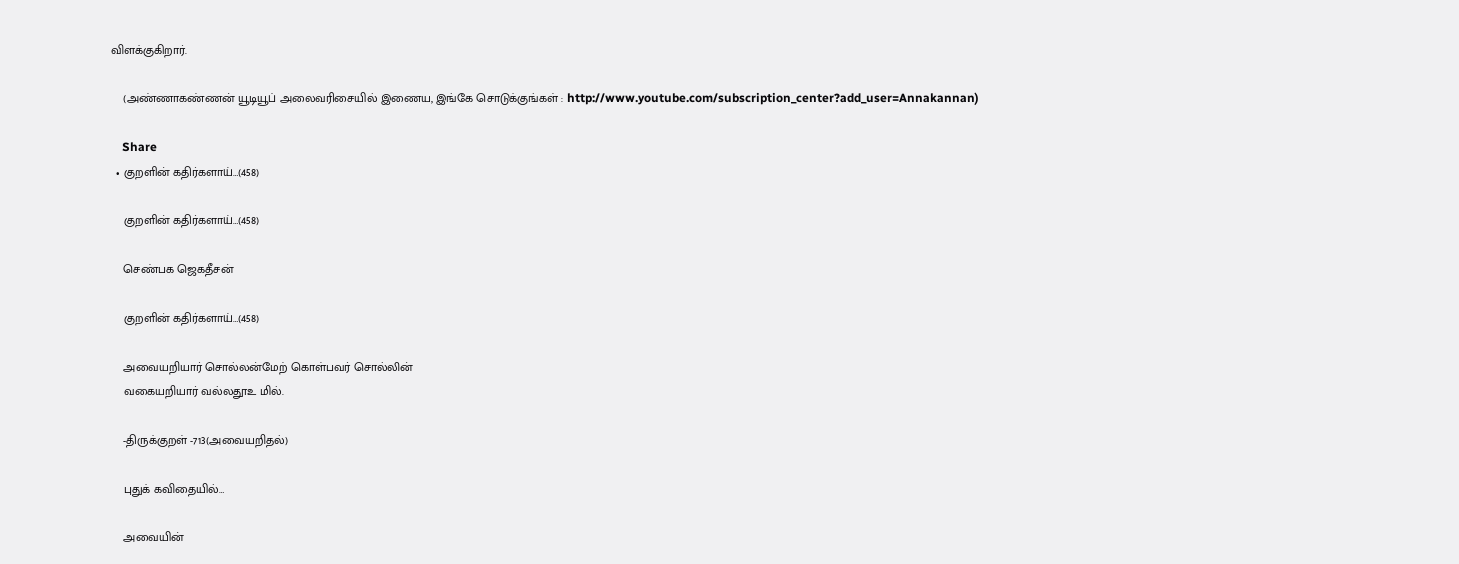விளக்குகிறார்.

    (அண்ணாகண்ணன் யூடியூப் அலைவரிசையில் இணைய, இங்கே சொடுக்குங்கள் : http://www.youtube.com/subscription_center?add_user=Annakannan)

    Share
  • குறளின் கதிர்களாய்…(458)

    குறளின் கதிர்களாய்…(458)

    செண்பக ஜெகதீசன்

    குறளின் கதிர்களாய்…(458)

    அவையறியார் சொல்லன்மேற் கொள்பவர் சொல்லின்
    வகையறியார் வல்லதூஉ மில்.

    -திருக்குறள் -713(அவையறிதல்)

    புதுக் கவிதையில்…

    அவையின்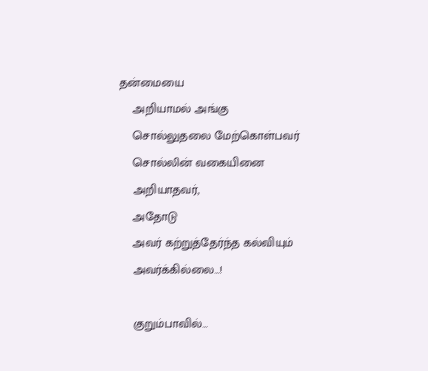தன்மையை
    அறியாமல் அங்கு
    சொல்லுதலை மேற்கொள்பவர்
    சொல்லின் வகையினை
    அறியாதவர்,
    அதோடு
    அவர் கற்றுத்தேர்ந்த கல்வியும்
    அவர்க்கில்லை…!

    குறும்பாவில்…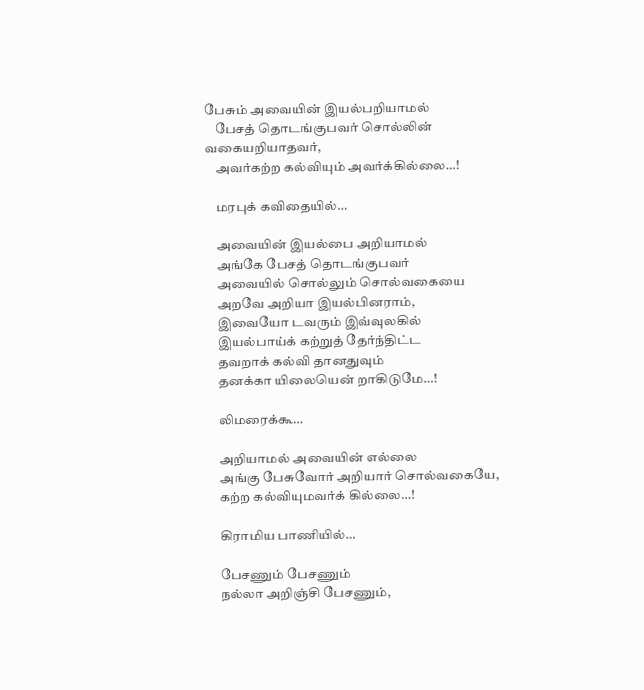பேசும் அவையின் இயல்பறியாமல்
    பேசத் தொடங்குபவர் சொல்லின் வகையறியாதவர்,
    அவர்கற்ற கல்வியும் அவர்க்கில்லை…!

    மரபுக் கவிதையில்…

    அவையின் இயல்பை அறியாமல்
    அங்கே பேசத் தொடங்குபவர்
    அவையில் சொல்லும் சொல்வகையை
    அறவே அறியா இயல்பினராம்,
    இவையோ டவரும் இவ்வுலகில்
    இயல்பாய்க் கற்றுத் தேர்ந்திட்ட
    தவறாக் கல்வி தானதுவும்
    தனக்கா யிலையென் றாகிடுமே…!

    லிமரைக்கூ…

    அறியாமல் அவையின் எல்லை
    அங்கு பேசுவோர் அறியார் சொல்வகையே,
    கற்ற கல்வியுமவர்க் கில்லை…!

    கிராமிய பாணியில்…

    பேசணும் பேசணும்
    நல்லா அறிஞ்சி பேசணும்,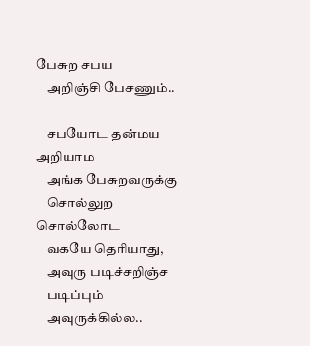பேசுற சபய
    அறிஞ்சி பேசணும்..

    சபயோட தன்மய அறியாம
    அங்க பேசுறவருக்கு
    சொல்லுற சொல்லோட
    வகயே தெரியாது,
    அவுரு படிச்சறிஞ்ச
    படிப்பும்
    அவுருக்கில்ல..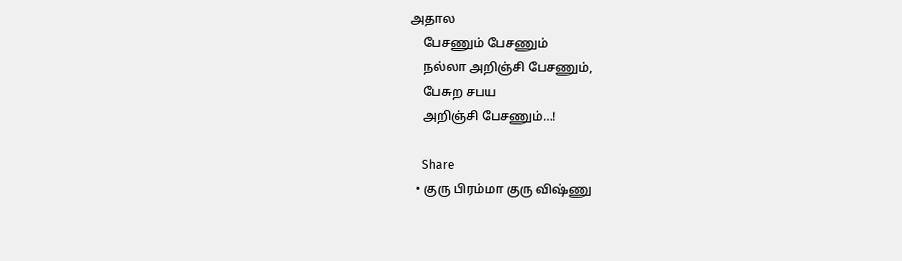அதால
    பேசணும் பேசணும்
    நல்லா அறிஞ்சி பேசணும்,
    பேசுற சபய
    அறிஞ்சி பேசணும்…!

    Share
  • குரு பிரம்மா குரு விஷ்ணு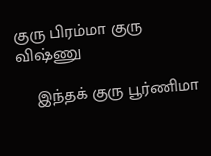குரு பிரம்மா குரு விஷ்ணு

    இந்தக் குரு பூர்ணிமா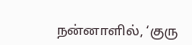நன்னாளில், ‘குரு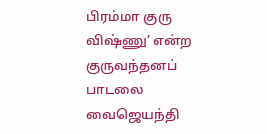பிரம்மா குரு விஷ்ணு’ என்ற குருவந்தனப் பாடலை வைஜெயந்தி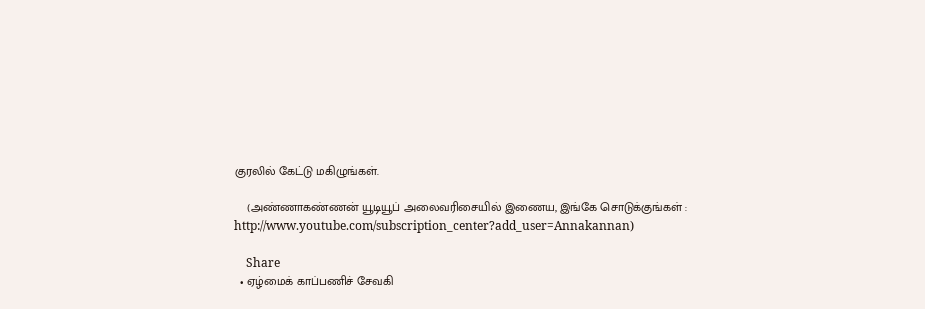குரலில் கேட்டு மகிழுங்கள்.

    (அண்ணாகண்ணன் யூடியூப் அலைவரிசையில் இணைய, இங்கே சொடுக்குங்கள் : http://www.youtube.com/subscription_center?add_user=Annakannan)

    Share
  • ஏழ்மைக் காப்பணிச் சேவகி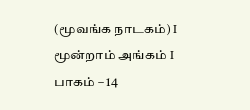(மூவங்க நாடகம்) I மூன்றாம் அங்கம் I பாகம் – 14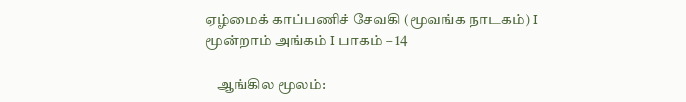ஏழ்மைக் காப்பணிச் சேவகி (மூவங்க நாடகம்) I மூன்றாம் அங்கம் I பாகம் – 14

    ஆங்கில மூலம்: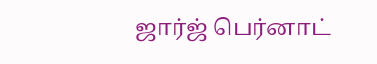ஜார்ஜ் பெர்னாட்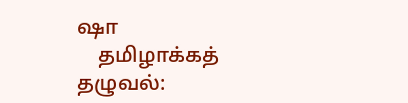ஷா
    தமிழாக்கத் தழுவல்: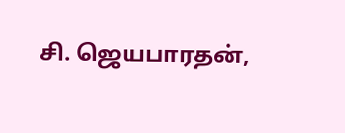சி. ஜெயபாரதன்,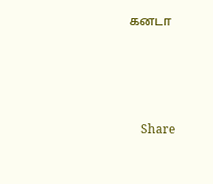கனடா




    Share